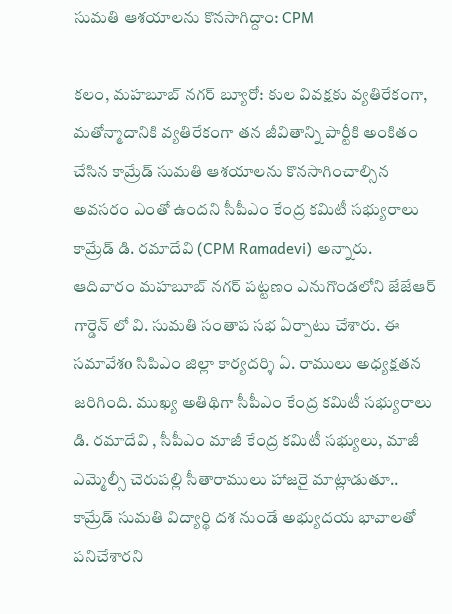సుమతి ఆశయాలను కొనసాగిద్దాం: CPM

కలం, మహబూబ్ నగర్ బ్యూరో: కుల వివక్షకు వ్యతిరేకంగా, మతోన్మాదానికి వ్యతిరేకంగా తన జీవితాన్ని పార్టీకి అంకితం చేసిన కామ్రేడ్ సుమతి ఆశయాలను కొనసాగించాల్సిన అవసరం ఎంతో ఉందని సీపీఎం కేంద్ర కమిటీ సభ్యురాలు కామ్రేడ్ డి. రమాదేవి (CPM Ramadevi) అన్నారు. ఆదివారం మహబూబ్ నగర్ పట్టణం ఎనుగొండలోని జేజేఆర్ గార్డెన్ లో వి. సుమతి సంతాప సభ ఏర్పాటు చేశారు. ఈ సమావేశo సిపిఎం జిల్లా కార్యదర్శి ఏ. రాములు అధ్యక్షతన జరిగింది. ముఖ్య అతిథిగా సీపీఎం కేంద్ర కమిటీ సభ్యురాలు డి. రమాదేవి , సీపీఎం మాజీ కేంద్ర కమిటీ సభ్యులు, మాజీ ఎమ్మెల్సీ చెరుపల్లి సీతారాములు హాజరై మాట్లాడుతూ.. కామ్రేడ్ సుమతి విద్యార్థి దశ నుండే అభ్యుదయ భావాలతో పనిచేశారని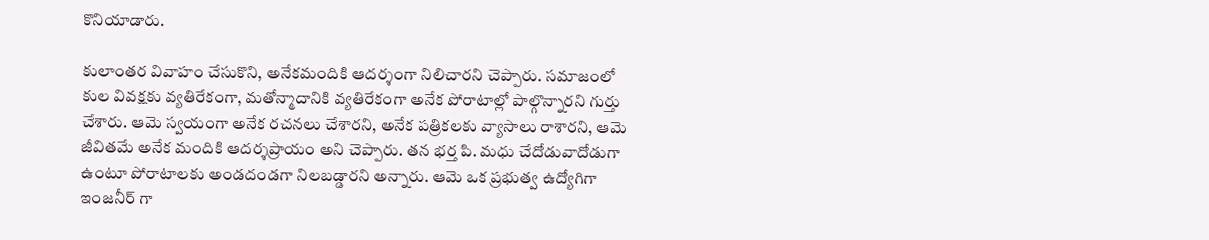కొనియాడారు.

కులాంతర వివాహం చేసుకొని, అనేకమందికి ఆదర్శంగా నిలిచారని చెప్పారు. సమాజంలో కుల వివక్షకు వ్యతిరేకంగా, మతోన్మాదానికి వ్యతిరేకంగా అనేక పోరాటాల్లో పాల్గొన్నారని గుర్తు చేశారు. ఆమె స్వయంగా అనేక రచనలు చేశారని, అనేక పత్రికలకు వ్యాసాలు రాశారని, ఆమె జీవితమే అనేక మందికి ఆదర్శప్రాయం అని చెప్పారు. తన భర్త పి. మధు చేదోడువాదోడుగా ఉంటూ పోరాటాలకు అండదండగా నిలబడ్డారని అన్నారు. ఆమె ఒక ప్రభుత్వ ఉద్యోగిగా ఇంజనీర్ గా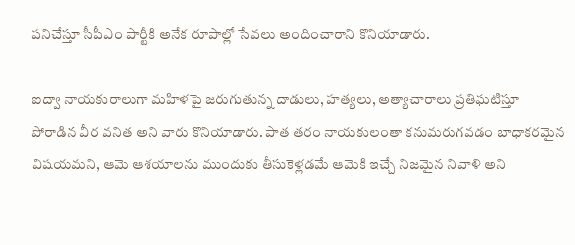పనిచేస్తూ సీపీఎం పార్టీకి అనేక రూపాల్లో సేవలు అందించారాని కొనియాడారు.

ఐద్వా నాయకురాలుగా మహిళపై జరుగుతున్న దాడులు, హత్యలు, అత్యాచారాలు ప్రతిఘటిస్తూ పోరాడిన వీర వనిత అని వారు కొనియాడారు. పాత తరం నాయకులంతా కనుమరుగవడం బాధాకరమైన విషయమని, ఆమె ఆశయాలను ముందుకు తీసుకెళ్లడమే ఆమెకి ఇచ్చే నిజమైన నివాళి అని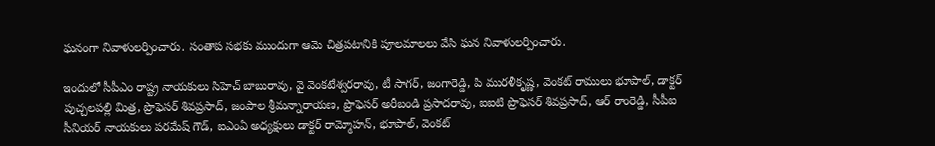ఘనంగా నివాళులర్పించారు. సంతాప సభకు ముందుగా ఆమె చిత్రపటానికి పూలమాలలు వేసి ఘన నివాళులర్పించారు.

ఇందులో సీపీఎం రాష్ట్ర నాయకులు సిహెచ్ బాబురావు, వై వెంకటేశ్వరరావు, టీ సాగర్, జంగారెడ్డి, పి మురళీకృష్ణ, వెంకట్ రాములు భూపాల్, డాక్టర్ పుచ్చలపల్లి మిత్ర, ప్రొఫెసర్ శివప్రసాద్, జంపాల శ్రీమన్నారాయణ, ప్రొఫెసర్ అరీబండి ప్రసాదరావు, ఐఐటి ప్రొఫెసర్ శివప్రసాద్, ఆర్ రాంరెడ్డి, సీపీఐ సీనియర్ నాయకులు పరమేష్ గౌడ్, ఐఎంఏ అధ్యక్షులు డాక్టర్ రామ్మోహన్, భూపాల్, వెంకట్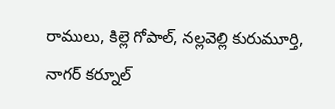రాములు, కిల్లె గోపాల్, నల్లవెల్లి కురుమూర్తి, నాగర్ కర్నూల్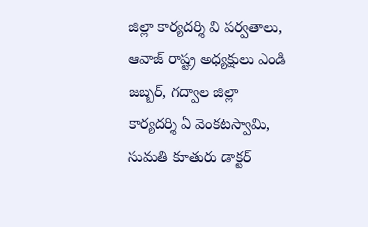జిల్లా కార్యదర్శి వి పర్వతాలు, ఆవాజ్ రాష్ట్ర అధ్యక్షులు ఎండి జబ్బర్, గద్వాల జిల్లా కార్యదర్శి ఏ వెంకటస్వామి, సుమతి కూతురు డాక్టర్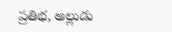ప్రతిభ, అల్లుడు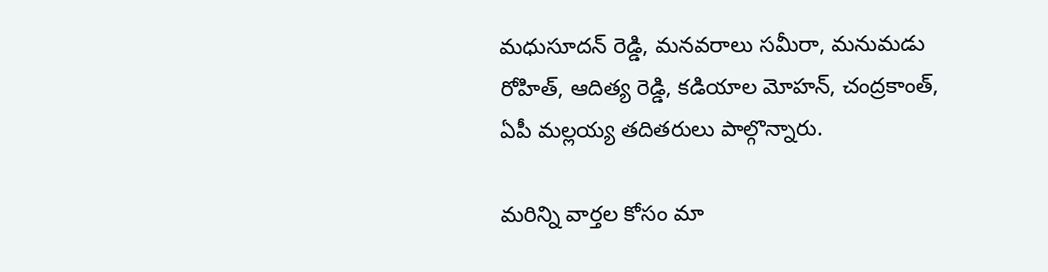మధుసూదన్ రెడ్డి, మనవరాలు సమీరా, మనుమడు రోహిత్, ఆదిత్య రెడ్డి, కడియాల మోహన్, చంద్రకాంత్, ఏపీ మల్లయ్య తదితరులు పాల్గొన్నారు.

మ‌రిన్ని వార్త‌ల కోసం మా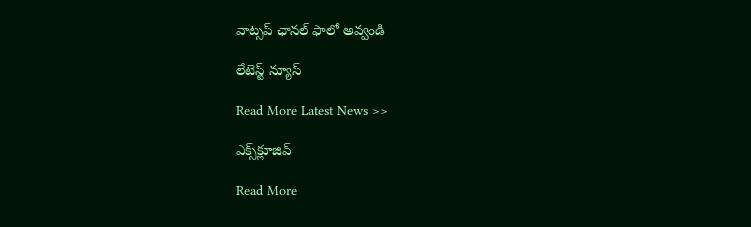వాట్స‌ప్ ఛాన‌ల్ ఫాలో అవ్వండి

లేటెస్ట్ న్యూస్‌

Read More Latest News >>

ఎక్స్‌క్లూజివ్‌

Read More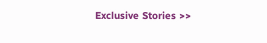Exclusive Stories >>